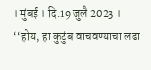। मुंबई । दि.19 जुलै 2023 । ‘‘होय, हा कुटुंब वाचवण्याचा लढा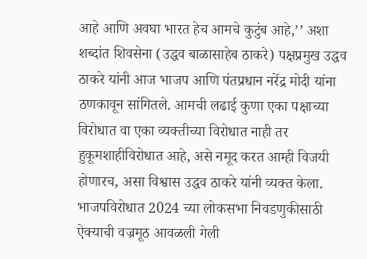आहे आणि अवघा भारत हेच आमचे कुटुंब आहे,’’ अशा शब्दांत शिवसेना (उद्धव बाळासाहेब ठाकरे) पक्षप्रमुख उद्धव ठाकरे यांनी आज भाजप आणि पंतप्रधान नरेंद्र मोदी यांना ठणकावून सांगितले. आमची लढाई कुणा एका पक्षाच्या विरोधात वा एका व्यक्तीच्या विरोधात नाही तर हुकूमशाहीविरोधात आहे, असे नमूद करत आम्ही विजयी होणारच, असा विश्वास उद्धव ठाकरे यांनी व्यक्त केला.
भाजपविरोधात 2024 च्या लोकसभा निवडणुकीसाठी ऐक्याची वज्रमूठ आवळली गेली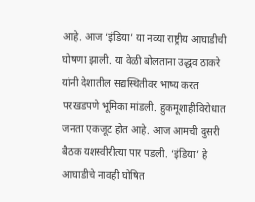आहे. आज ‘इंडिया’ या नव्या राष्ट्रीय आघाडीची घोषणा झाली. या वेळी बोलताना उद्धव ठाकरे यांनी देशातील सद्यस्थितीवर भाष्य करत परखडपणे भूमिका मांडली. हुकमूशाहीविरोधात जनता एकजूट होत आहे. आज आमची दुसरी बैठक यशस्वीरीत्या पार पडली. ‘इंडिया’ हे आघाडीचे नावही घोषित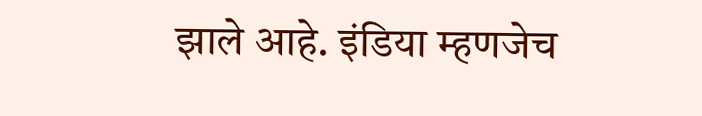झाले आहे. इंडिया म्हणजेच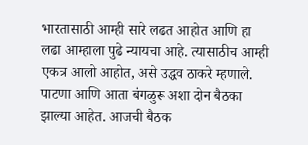भारतासाठी आम्ही सारे लढत आहोत आणि हा लढा आम्हाला पुढे न्यायचा आहे. त्यासाठीच आम्ही एकत्र आलो आहोत, असे उद्धव ठाकरे म्हणाले.
पाटणा आणि आता बंगळुरू अशा दोन बैठका झाल्या आहेत. आजची बैठक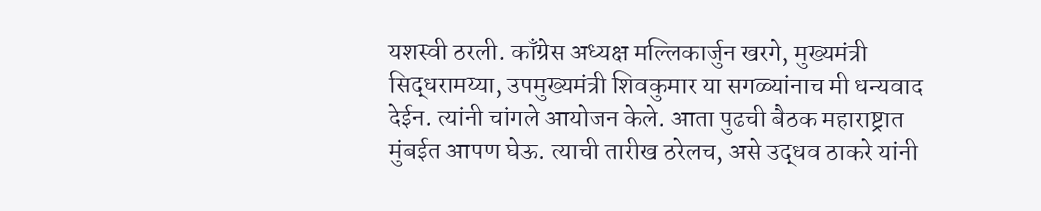यशस्वी ठरली. काँग्रेस अध्यक्ष मल्लिकार्जुन खरगे, मुख्यमंत्री सिद्धरामय्या, उपमुख्यमंत्री शिवकुमार या सगळ्यांनाच मी धन्यवाद देईन. त्यांनी चांगले आयोजन केले. आता पुढची बैठक महाराष्ट्रात मुंबईत आपण घेऊ. त्याची तारीख ठरेलच, असे उद्धव ठाकरे यांनी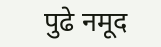पुढे नमूद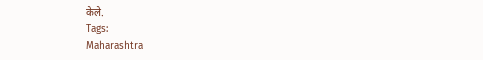केले.
Tags:
Maharashtra